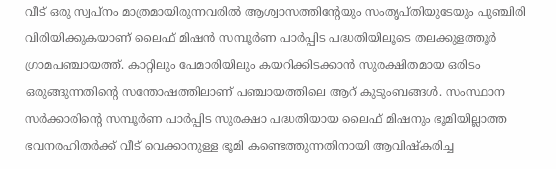വീട് ഒരു സ്വപ്നം മാത്രമായിരുന്നവരില്‍ ആശ്വാസത്തിന്റേയും സംതൃപ്തിയുടേയും പുഞ്ചിരി വിരിയിക്കുകയാണ് ലൈഫ് മിഷന്‍ സമ്പൂര്‍ണ പാര്‍പ്പിട പദ്ധതിയിലൂടെ തലക്കുളത്തൂര്‍ ഗ്രാമപഞ്ചായത്ത്. കാറ്റിലും പേമാരിയിലും കയറിക്കിടക്കാന്‍ സുരക്ഷിതമായ ഒരിടം ഒരുങ്ങുന്നതിന്റെ സന്തോഷത്തിലാണ് പഞ്ചായത്തിലെ ആറ് കുടുംബങ്ങള്‍. സംസ്ഥാന സര്‍ക്കാരിന്റെ സമ്പൂര്‍ണ പാര്‍പ്പിട സുരക്ഷാ പദ്ധതിയായ ലൈഫ് മിഷനും ഭൂമിയില്ലാത്ത ഭവനരഹിതര്‍ക്ക് വീട് വെക്കാനുള്ള ഭൂമി കണ്ടെത്തുന്നതിനായി ആവിഷ്‌കരിച്ച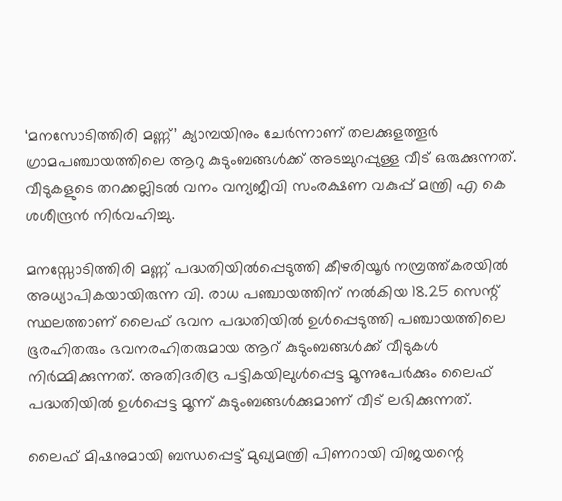‘മനസോടിത്തിരി മണ്ണ്’ ക്യാമ്പയിനും ചേര്‍ന്നാണ് തലക്കുളത്തൂര്‍ ഗ്രാമപഞ്ചായത്തിലെ ആറു കുടുംബങ്ങള്‍ക്ക് അടച്ചുറപ്പുള്ള വീട് ഒരുക്കുന്നത്. വീടുകളുടെ തറക്കല്ലിടല്‍ വനം വന്യജീവി സംരക്ഷണ വകുപ്പ് മന്ത്രി എ കെ ശശീന്ദ്രന്‍ നിര്‍വഹിച്ചു.

മനസ്സോടിത്തിരി മണ്ണ് പദ്ധതിയില്‍പ്പെടുത്തി കീഴരിയൂര്‍ നമ്പ്രത്ത്കരയില്‍ അധ്യാപികയായിരുന്ന വി. രാധ പഞ്ചായത്തിന് നല്‍കിയ 18.25 സെന്റ് സ്ഥലത്താണ് ലൈഫ് ഭവന പദ്ധതിയില്‍ ഉള്‍പ്പെടുത്തി പഞ്ചായത്തിലെ ഭൂരഹിതരും ഭവനരഹിതരുമായ ആറ് കുടുംബങ്ങള്‍ക്ക് വീടുകള്‍ നിര്‍മ്മിക്കുന്നത്. അതിദരിദ്ര പട്ടികയിലുള്‍പ്പെട്ട മൂന്നുപേര്‍ക്കും ലൈഫ് പദ്ധതിയില്‍ ഉള്‍പ്പെട്ട മൂന്ന് കുടുംബങ്ങള്‍ക്കുമാണ് വീട് ലഭിക്കുന്നത്.

ലൈഫ് മിഷനുമായി ബന്ധപ്പെട്ട് മുഖ്യമന്ത്രി പിണറായി വിജയന്റെ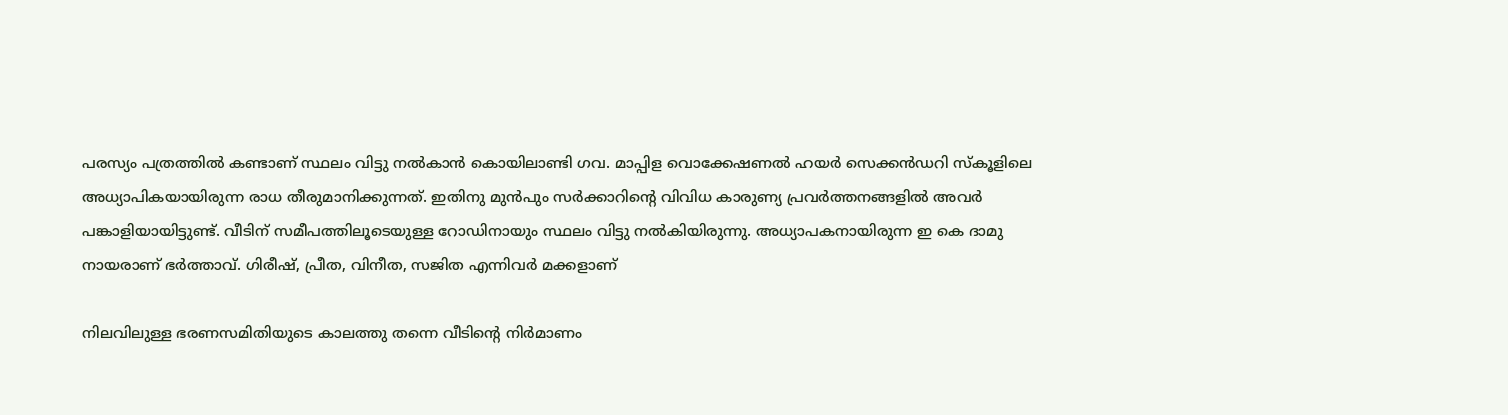പരസ്യം പത്രത്തില്‍ കണ്ടാണ് സ്ഥലം വിട്ടു നല്‍കാന്‍ കൊയിലാണ്ടി ഗവ. മാപ്പിള വൊക്കേഷണല്‍ ഹയര്‍ സെക്കന്‍ഡറി സ്‌കൂളിലെ അധ്യാപികയായിരുന്ന രാധ തീരുമാനിക്കുന്നത്. ഇതിനു മുന്‍പും സര്‍ക്കാറിന്റെ വിവിധ കാരുണ്യ പ്രവര്‍ത്തനങ്ങളില്‍ അവര്‍ പങ്കാളിയായിട്ടുണ്ട്. വീടിന് സമീപത്തിലൂടെയുള്ള റോഡിനായും സ്ഥലം വിട്ടു നല്‍കിയിരുന്നു. അധ്യാപകനായിരുന്ന ഇ കെ ദാമു നായരാണ് ഭര്‍ത്താവ്. ഗിരീഷ്, പ്രീത, വിനീത, സജിത എന്നിവര്‍ മക്കളാണ്

നിലവിലുള്ള ഭരണസമിതിയുടെ കാലത്തു തന്നെ വീടിന്റെ നിര്‍മാണം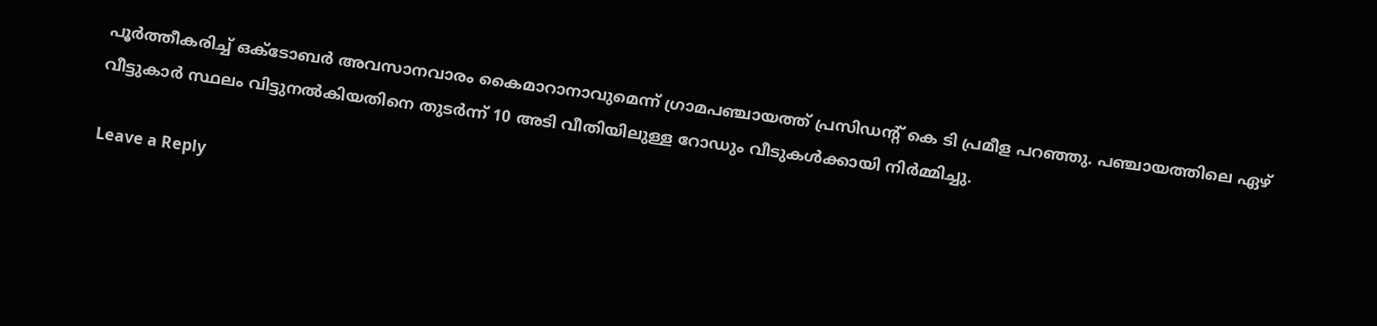പൂര്‍ത്തീകരിച്ച് ഒക്ടോബര്‍ അവസാനവാരം കൈമാറാനാവുമെന്ന് ഗ്രാമപഞ്ചായത്ത് പ്രസിഡന്റ് കെ ടി പ്രമീള പറഞ്ഞു. പഞ്ചായത്തിലെ ഏഴ് വീട്ടുകാര്‍ സ്ഥലം വിട്ടുനല്‍കിയതിനെ തുടര്‍ന്ന് 10 അടി വീതിയിലുള്ള റോഡും വീടുകള്‍ക്കായി നിര്‍മ്മിച്ചു.

Leave a Reply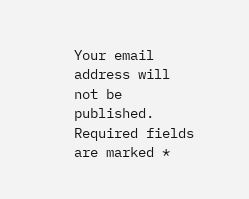Your email address will not be published. Required fields are marked *